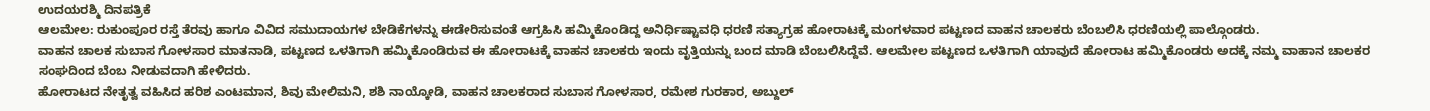ಉದಯರಶ್ಮಿ ದಿನಪತ್ರಿಕೆ
ಆಲಮೇಲ: ರುಕುಂಪೂರ ರಸ್ತೆ ತೆರವು ಹಾಗೂ ವಿವಿದ ಸಮುದಾಯಗಳ ಬೇಡಿಕೆಗಳನ್ನು ಈಡೇರಿಸುವಂತೆ ಆಗ್ರಹಿಸಿ ಹಮ್ಮಿಕೊಂಡಿದ್ದ ಅನಿರ್ಧಿಷ್ಟಾವಧಿ ಧರಣಿ ಸತ್ಯಾಗ್ರಹ ಹೋರಾಟಕ್ಕೆ ಮಂಗಳವಾರ ಪಟ್ಟಣದ ವಾಹನ ಚಾಲಕರು ಬೆಂಬಲಿಸಿ ಧರಣಿಯಲ್ಲಿ ಪಾಲ್ಗೊಂಡರು.
ವಾಹನ ಚಾಲಕ ಸುಬಾಸ ಗೋಳಸಾರ ಮಾತನಾಡಿ, ಪಟ್ಟಣದ ಒಳತಿಗಾಗಿ ಹಮ್ಮಿಕೊಂಡಿರುವ ಈ ಹೋರಾಟಕ್ಕೆ ವಾಹನ ಚಾಲಕರು ಇಂದು ವೃತ್ತಿಯನ್ನು ಬಂದ ಮಾಡಿ ಬೆಂಬಲಿಸಿದ್ದೆವೆ. ಆಲಮೇಲ ಪಟ್ಟಣದ ಒಳತಿಗಾಗಿ ಯಾವುದೆ ಹೋರಾಟ ಹಮ್ಮಿಕೊಂಡರು ಅದಕ್ಕೆ ನಮ್ಮ ವಾಹಾನ ಚಾಲಕರ ಸಂಘದಿಂದ ಬೆಂಬ ನೀಡುವದಾಗಿ ಹೇಳಿದರು.
ಹೋರಾಟದ ನೇತೃತ್ವ ವಹಿಸಿದ ಹರಿಶ ಎಂಟಮಾನ, ಶಿವು ಮೇಲಿಮನಿ, ಶಶಿ ನಾಯ್ಕೋಡಿ, ವಾಹನ ಚಾಲಕರಾದ ಸುಬಾಸ ಗೋಳಸಾರ, ರಮೇಶ ಗುರಕಾರ, ಅಬ್ದುಲ್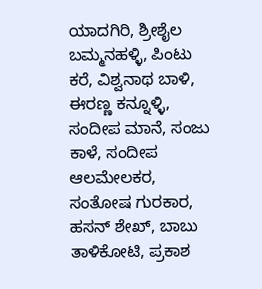ಯಾದಗಿರಿ, ಶ್ರೀಶೈಲ ಬಮ್ಮನಹಳ್ಳಿ, ಪಿಂಟು ಕರೆ, ವಿಶ್ವನಾಥ ಬಾಳಿ, ಈರಣ್ಣ ಕನ್ನೂಳ್ಳಿ, ಸಂದೀಪ ಮಾನೆ, ಸಂಜು ಕಾಳೆ, ಸಂದೀಪ ಆಲಮೇಲಕರ, ಸಂತೋಷ ಗುರಕಾರ, ಹಸನ್ ಶೇಖ್, ಬಾಬು ತಾಳಿಕೋಟಿ, ಪ್ರಕಾಶ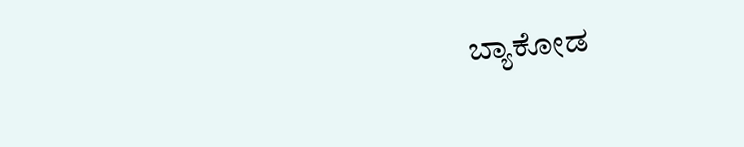ಬ್ಯಾಕೋಡ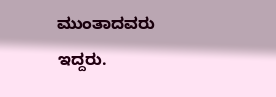ಮುಂತಾದವರು ಇದ್ದರು.